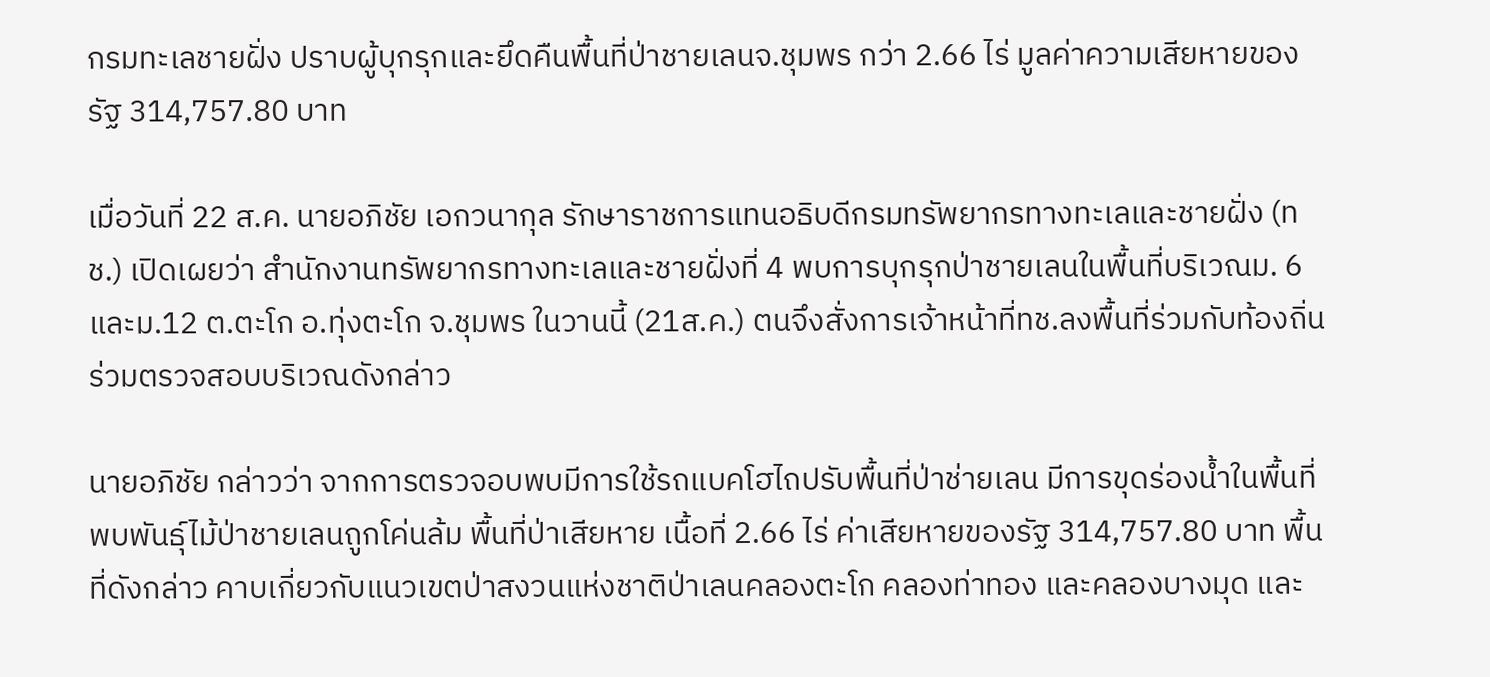กรมทะเลชายฝั่ง ปราบผู้บุกรุกและยึดคืนพื้นที่ป่าชายเลนจ.ชุมพร กว่า 2.66 ไร่ มูลค่าความเสียหายของรัฐ 314,757.80 บาท

เมื่อวันที่ 22 ส.ค. นายอภิชัย เอกวนากุล รักษาราชการแทนอธิบดีกรมทรัพยากรทางทะเลและชายฝั่ง (ทช.) เปิดเผยว่า สำนักงานทรัพยากรทางทะเลและชายฝั่งที่ 4 พบการบุกรุกป่าชายเลนในพื้นที่บริเวณม. 6 และม.12 ต.ตะโก อ.ทุ่งตะโก จ.ชุมพร ในวานนี้ (21ส.ค.) ตนจึงสั่งการเจ้าหน้าที่ทช.ลงพื้นที่ร่วมกับท้องถิ่นร่วมตรวจสอบบริเวณดังกล่าว

นายอภิชัย กล่าวว่า จากการตรวจอบพบมีการใช้รถแบคโฮไถปรับพื้นที่ป่าช่ายเลน มีการขุดร่องน้ำในพื้นที่ พบพันธุ์ไม้ป่าชายเลนถูกโค่นล้ม พื้นที่ป่าเสียหาย เนื้อที่ 2.66 ไร่ ค่าเสียหายของรัฐ 314,757.80 บาท พื้นที่ดังกล่าว คาบเกี่ยวกับแนวเขตป่าสงวนแห่งชาติป่าเลนคลองตะโก คลองท่าทอง และคลองบางมุด และ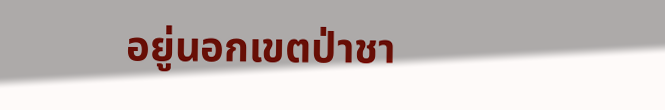อยู่นอกเขตป่าชา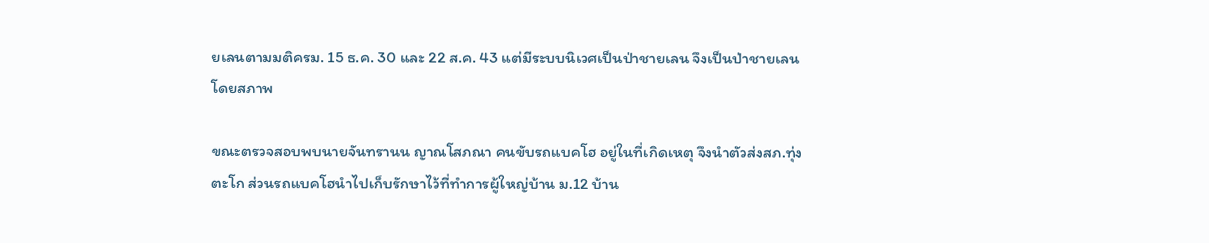ยเลนตามมติครม. 15 ธ.ค. 30 และ 22 ส.ค. 43 แต่มีระบบนิเวศเป็นป่าชายเลน จึงเป็นป่าชายเลนโดยสภาพ

ขณะตรวจสอบพบนายจันทรานน ญาณโสภณา คนขับรถแบคโฮ อยู่ในที่เกิดเหตุ จึงนำตัวส่งสภ.ทุ่งตะโก ส่วนรถแบคโฮนำไปเก็บรักษาไว้ที่ทำการผู้ใหญ่บ้าน ม.12 บ้าน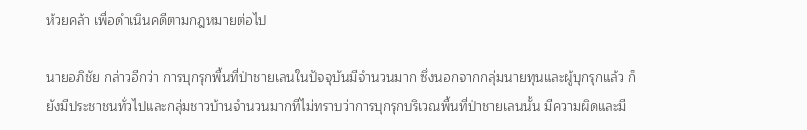ห้วยคล้า เพื่อดำเนินคดีตามกฎหมายต่อไป

นายอภิชัย กล่าวอีกว่า การบุกรุกพื้นที่ป่าชายเลนในปัจจุบันมีจำนวนมาก ซึ่งนอกจากกลุ่มนายทุนและผู้บุกรุกแล้ว ก็ยังมีประชาชนทั่วไปและกลุ่มชาวบ้านจำนวนมากที่ไม่ทราบว่าการบุกรุกบริเวณพื้นที่ป่าชายเลนนั้น มีความผิดและมี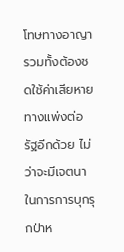โทษทางอาญา รวมทั้งต้องชดใช้ค่าเสียหายทางแพ่งต่อรัฐอีกด้วย ไม่ว่าจะมีเจตนาในการการบุกรุกป่าห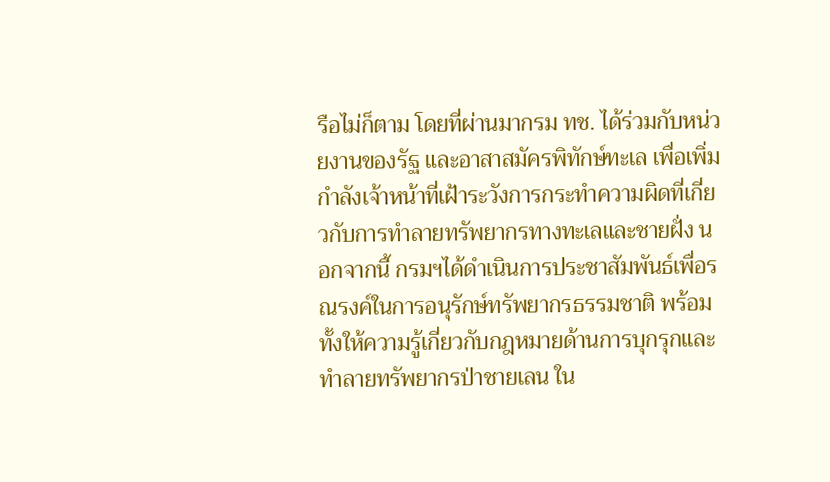รือไม่ก็ตาม โดยที่ผ่านมากรม ทช. ได้ร่วมกับหน่วยงานของรัฐ และอาสาสมัครพิทักษ์ทะเล เพื่อเพิ่มกำลังเจ้าหน้าที่เฝ้าระวังการกระทำความผิดที่เกี่ยวกับการทำลายทรัพยากรทางทะเลและชายฝั่ง นอกจากนี้ กรมฯได้ดำเนินการประชาสัมพันธ์เพื่อรณรงค์ในการอนุรักษ์ทรัพยากรธรรมชาติ พร้อมทั้งให้ความรู้เกี่ยวกับกฎหมายด้านการบุกรุกและทำลายทรัพยากรป่าชายเลน ใน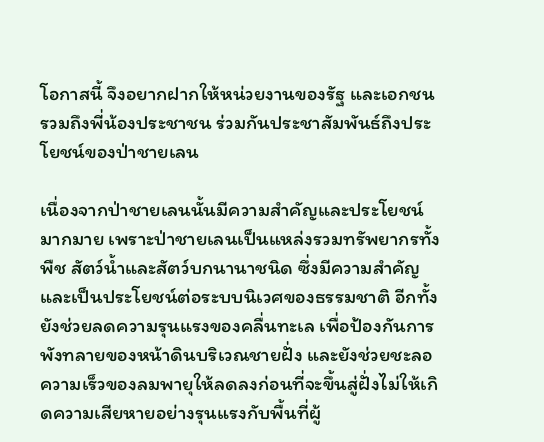โอกาสนี้ จึงอยากฝากให้หน่วยงานของรัฐ และเอกชน รวมถึงพี่น้องประชาชน ร่วมกันประชาสัมพันธ์ถึงประโยชน์ของป่าชายเลน

เนื่องจากป่าชายเลนนั้นมีความสำคัญและประโยชน์มากมาย เพราะป่าชายเลนเป็นแหล่งรวมทรัพยากรทั้งพืช สัตว์น้ำและสัตว์บกนานาชนิด ซึ่งมีความสำคัญและเป็นประโยชน์ต่อระบบนิเวศของธรรมชาติ อีกทั้งยังช่วยลดความรุนแรงของคลื่นทะเล เพื่อป้องกันการพังทลายของหน้าดินบริเวณชายฝั่ง และยังช่วยชะลอความเร็วของลมพายุให้ลดลงก่อนที่จะขึ้นสู่ฝั่งไม่ให้เกิดความเสียหายอย่างรุนแรงกับพื้นที่ผู้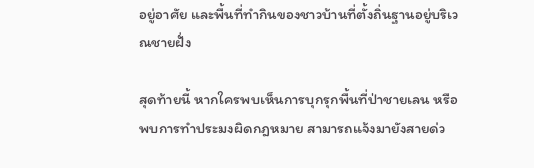อยู่อาศัย และพื้นที่ทำกินของชาวบ้านที่ตั้งถิ่นฐานอยู่บริเวณชายฝั่ง

สุดท้ายนี้ หากใครพบเห็นการบุกรุกพื้นที่ป่าชายเลน หรือ พบการทำประมงผิดกฎหมาย สามารถแจ้งมายังสายด่ว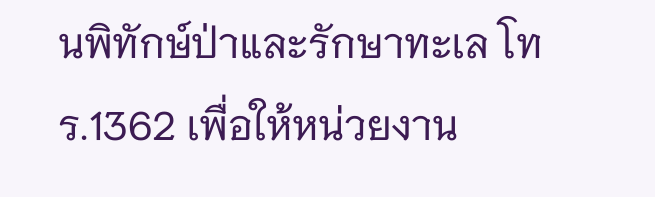นพิทักษ์ป่าและรักษาทะเล โทร.1362 เพื่อให้หน่วยงาน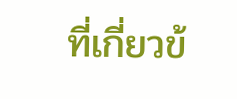ที่เกี่ยวข้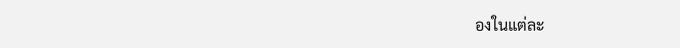องในแต่ละ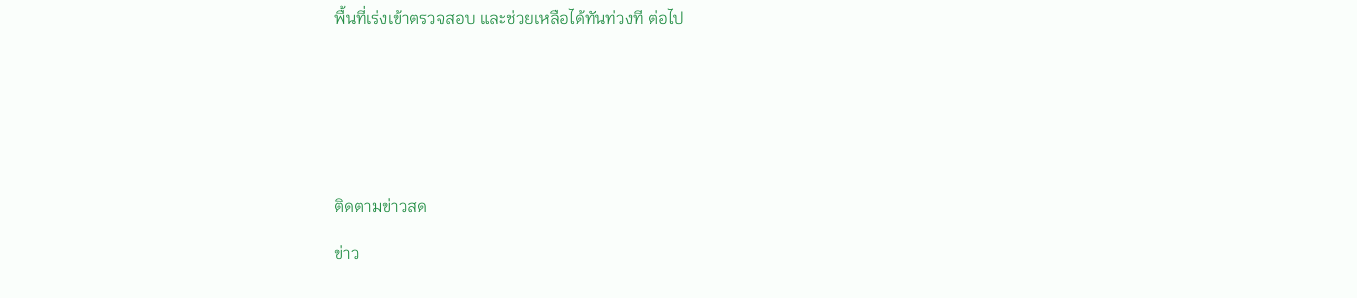พื้นที่เร่งเข้าตรวจสอบ และช่วยเหลือได้ทันท่วงที ต่อไป







ติดตามข่าวสด

ข่าว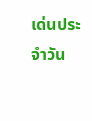เด่นประจำวัน